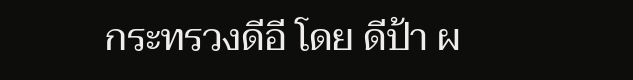กระทรวงดีอี โดย ดีป้า ผ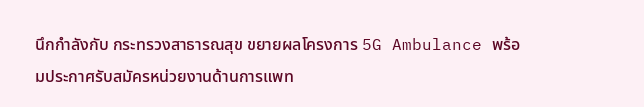นึกกำลังกับ กระทรวงสาธารณสุข ขยายผลโครงการ 5G Ambulance พร้อมประกาศรับสมัครหน่วยงานด้านการแพท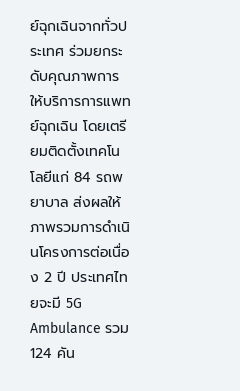ย์ฉุกเฉินจากทั่วประเทศ ร่วมยกระดับคุณภาพการให้บริการการแพทย์ฉุกเฉิน โดยเตรียมติดตั้งเทคโนโลยีแก่ 84 รถพยาบาล ส่งผลให้ภาพรวมการดำเนินโครงการต่อเนื่อง 2 ปี ประเทศไทยจะมี 5G Ambulance รวม 124 คัน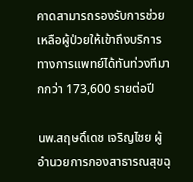คาดสามารถรองรับการช่วยเหลือผู้ป่วยให้เข้าถึงบริการทางการแพทย์ได้ทันท่วงทีมากกว่า 173,600 รายต่อปี

นพ.สฤษดิ์เดช เจริญไชย ผู้อำนวยการกองสาธารณสุขฉุ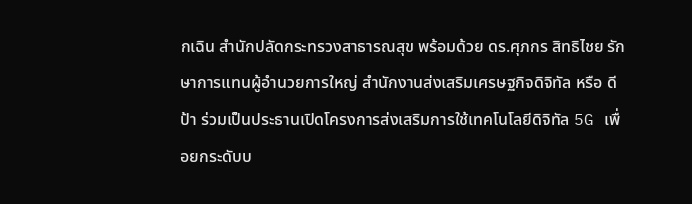กเฉิน สำนักปลัดกระทรวงสาธารณสุข พร้อมด้วย ดร.ศุภกร สิทธิไชย รักษาการแทนผู้อำนวยการใหญ่ สำนักงานส่งเสริมเศรษฐกิจดิจิทัล หรือ ดีป้า ร่วมเป็นประธานเปิดโครงการส่งเสริมการใช้เทคโนโลยีดิจิทัล 5G เพื่อยกระดับบ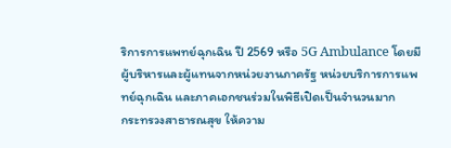ริการการแพทย์ฉุกเฉิน ปี 2569 หรือ 5G Ambulance โดยมีผู้บริหารและผู้แทนจากหน่วยงานภาครัฐ หน่วยบริการการแพทย์ฉุกเฉิน และภาคเอกชนร่วมในพิธีเปิดเป็นจำนวนมาก
กระทรวงสาธารณสุข ให้ความ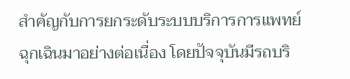สำคัญกับการยกระดับระบบบริการการแพทย์ฉุกเฉินมาอย่างต่อเนื่อง โดยปัจจุบันมีรถบริ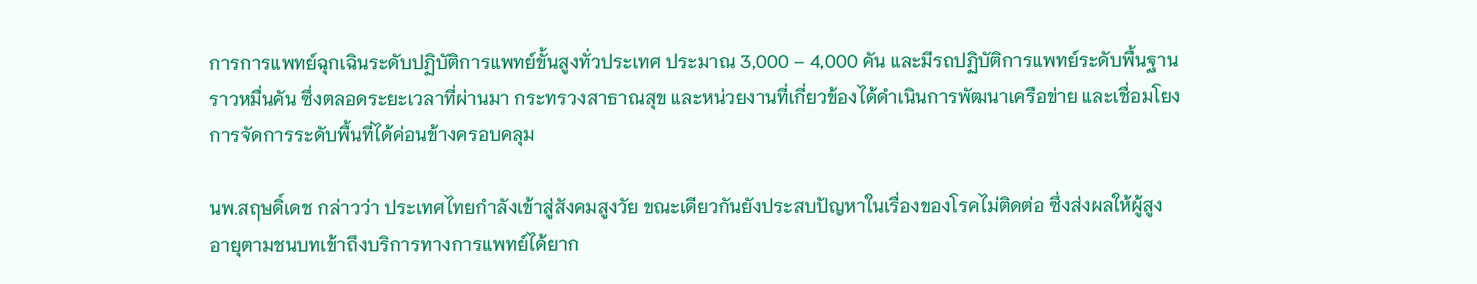การการแพทย์ฉุกเฉินระดับปฏิบัติการแพทย์ขั้นสูงทั่วประเทศ ประมาณ 3,000 – 4,000 คัน และมีรถปฏิบัติการแพทย์ระดับพื้นฐานราวหมื่นคัน ซึ่งตลอดระยะเวลาที่ผ่านมา กระทรวงสาธาณสุข และหน่วยงานที่เกี่ยวข้องได้ดำเนินการพัฒนาเครือข่าย และเชื่อมโยงการจัดการระดับพื้นที่ได้ค่อนข้างครอบคลุม

นพ.สฤษดิ์เดช กล่าวว่า ประเทศไทยกำลังเข้าสู่สังคมสูงวัย ขณะเดียวกันยังประสบปัญหาในเรื่องของโรคไม่ติดต่อ ซึ่งส่งผลให้ผู้สูงอายุตามชนบทเข้าถึงบริการทางการแพทย์ได้ยาก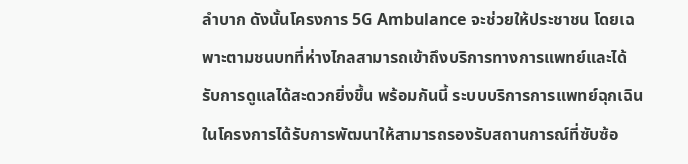ลำบาก ดังนั้นโครงการ 5G Ambulance จะช่วยให้ประชาชน โดยเฉพาะตามชนบทที่ห่างไกลสามารถเข้าถึงบริการทางการแพทย์และได้รับการดูแลได้สะดวกยิ่งขึ้น พร้อมกันนี้ ระบบบริการการแพทย์ฉุกเฉินในโครงการได้รับการพัฒนาให้สามารถรองรับสถานการณ์ที่ซับซ้อ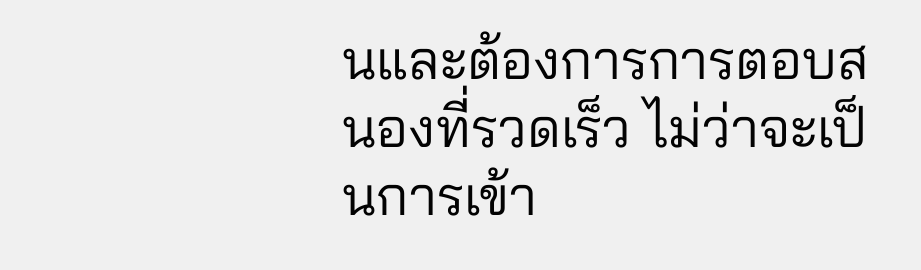นและต้องการการตอบสนองที่รวดเร็ว ไม่ว่าจะเป็นการเข้า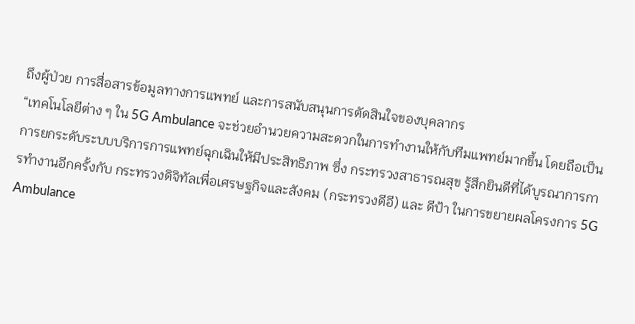ถึงผู้ป่วย การสื่อสารข้อมูลทางการแพทย์ และการสนับสนุนการตัดสินใจของบุคลากร
“เทคโนโลยีต่าง ๆ ใน 5G Ambulance จะช่วยอำนวยความสะดวกในการทำงานให้กับทีมแพทย์มากขึ้น โดยถือเป็นการยกระดับระบบบริการการแพทย์ฉุกเฉินให้มีประสิทธิภาพ ซึ่ง กระทรวงสาธารณสุข รู้สึกยินดีที่ได้บูรณาการการทำงานอีกครั้งกับ กระทรวงดิจิทัลเพื่อเศรษฐกิจและสังคม (กระทรวงดีอี) และ ดีป้า ในการขยายผลโครงการ 5G Ambulance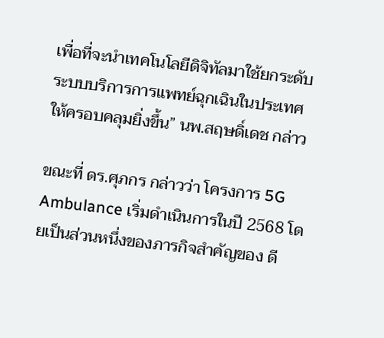เพื่อที่จะนำเทคโนโลยีดิจิทัลมาใช้ยกระดับระบบบริการการแพทย์ฉุกเฉินในประเทศให้ครอบคลุมยิ่งขึ้น” นพ.สฤษดิ์เดช กล่าว

ขณะที่ ดร.ศุภกร กล่าวว่า โครงการ 5G Ambulance เริ่มดำเนินการในปี 2568 โดยเป็นส่วนหนึ่งของภารกิจสำคัญของ ดี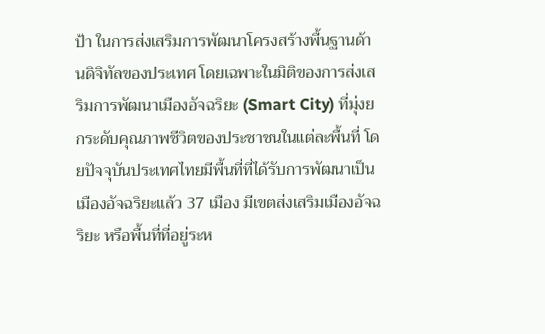ป้า ในการส่งเสริมการพัฒนาโครงสร้างพื้นฐานด้านดิจิทัลของประเทศ โดยเฉพาะในมิติของการส่งเสริมการพัฒนาเมืองอัจฉริยะ (Smart City) ที่มุ่งยกระดับคุณภาพชีวิตของประชาชนในแต่ละพื้นที่ โดยปัจจุบันประเทศไทยมีพื้นที่ที่ได้รับการพัฒนาเป็นเมืองอัจฉริยะแล้ว 37 เมือง มีเขตส่งเสริมเมืองอัจฉริยะ หรือพื้นที่ที่อยู่ระห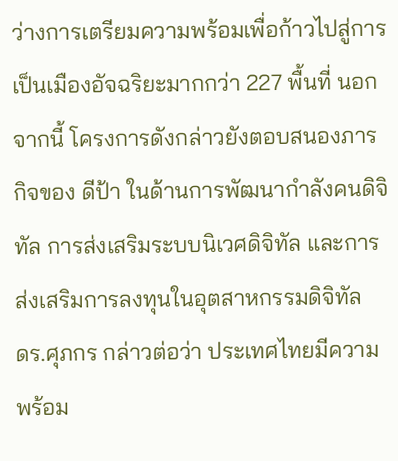ว่างการเตรียมความพร้อมเพื่อก้าวไปสู่การเป็นเมืองอัจฉริยะมากกว่า 227 พื้นที่ นอกจากนี้ โครงการดังกล่าวยังตอบสนองภารกิจของ ดีป้า ในด้านการพัฒนากำลังคนดิจิทัล การส่งเสริมระบบนิเวศดิจิทัล และการส่งเสริมการลงทุนในอุตสาหกรรมดิจิทัล
ดร.ศุภกร กล่าวต่อว่า ประเทศไทยมีความพร้อม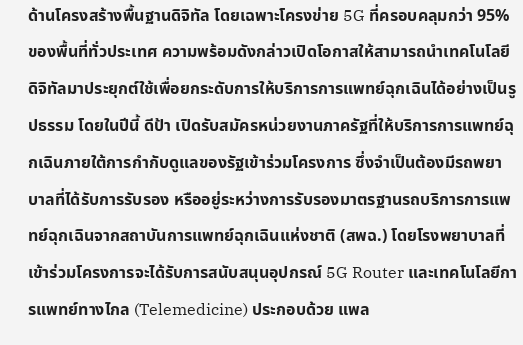ด้านโครงสร้างพื้นฐานดิจิทัล โดยเฉพาะโครงข่าย 5G ที่ครอบคลุมกว่า 95% ของพื้นที่ทั่วประเทศ ความพร้อมดังกล่าวเปิดโอกาสให้สามารถนำเทคโนโลยีดิจิทัลมาประยุกต์ใช้เพื่อยกระดับการให้บริการการแพทย์ฉุกเฉินได้อย่างเป็นรูปธรรม โดยในปีนี้ ดีป้า เปิดรับสมัครหน่วยงานภาครัฐที่ให้บริการการแพทย์ฉุกเฉินภายใต้การกำกับดูแลของรัฐเข้าร่วมโครงการ ซึ่งจำเป็นต้องมีรถพยาบาลที่ได้รับการรับรอง หรืออยู่ระหว่างการรับรองมาตรฐานรถบริการการแพทย์ฉุกเฉินจากสถาบันการแพทย์ฉุกเฉินแห่งชาติ (สพฉ.) โดยโรงพยาบาลที่เข้าร่วมโครงการจะได้รับการสนับสนุนอุปกรณ์ 5G Router และเทคโนโลยีการแพทย์ทางไกล (Telemedicine) ประกอบด้วย แพล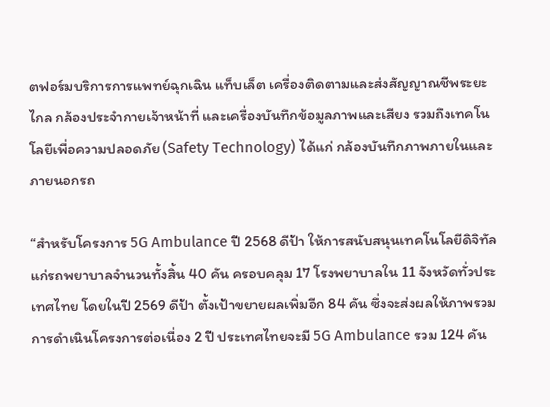ตฟอร์มบริการการแพทย์ฉุกเฉิน แท็บเล็ต เครื่องติดตามและส่งสัญญาณชีพระยะไกล กล้องประจำกายเจ้าหน้าที่ และเครื่องบันทึกข้อมูลภาพและเสียง รวมถึงเทคโนโลยีเพื่อความปลอดภัย (Safety Technology) ได้แก่ กล้องบันทึกภาพภายในและภายนอกรถ

“สำหรับโครงการ 5G Ambulance ปี 2568 ดีป้า ให้การสนับสนุนเทคโนโลยีดิจิทัลแก่รถพยาบาลจำนวนทั้งสิ้น 40 คัน ครอบคลุม 17 โรงพยาบาลใน 11 จังหวัดทั่วประเทศไทย โดยในปี 2569 ดีป้า ตั้งเป้าขยายผลเพิ่มอีก 84 คัน ซึ่งจะส่งผลให้ภาพรวมการดำเนินโครงการต่อเนื่อง 2 ปี ประเทศไทยจะมี 5G Ambulance รวม 124 คัน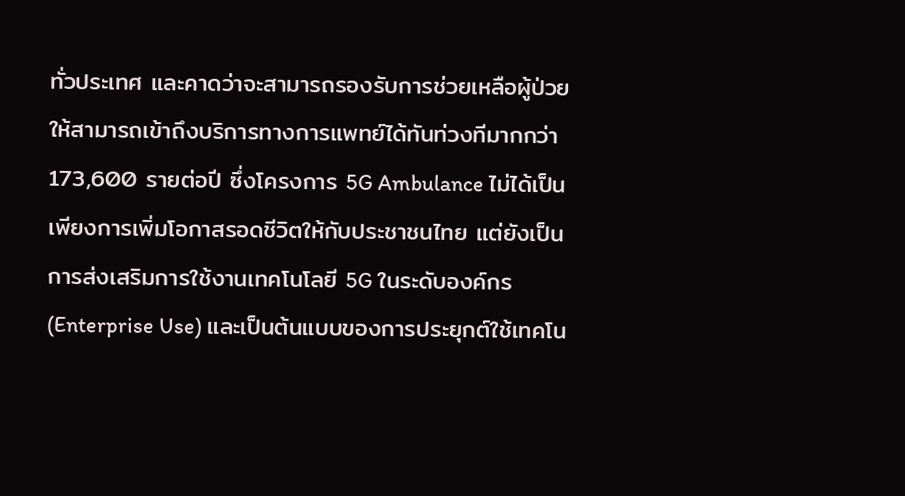ทั่วประเทศ และคาดว่าจะสามารถรองรับการช่วยเหลือผู้ป่วยให้สามารถเข้าถึงบริการทางการแพทย์ได้ทันท่วงทีมากกว่า 173,600 รายต่อปี ซึ่งโครงการ 5G Ambulance ไม่ได้เป็นเพียงการเพิ่มโอกาสรอดชีวิตให้กับประชาชนไทย แต่ยังเป็นการส่งเสริมการใช้งานเทคโนโลยี 5G ในระดับองค์กร (Enterprise Use) และเป็นต้นแบบของการประยุกต์ใช้เทคโน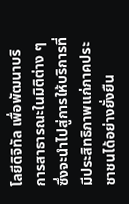โลยีดิจิทัล เพื่อพัฒนาบริการสาธารณะในมิติต่าง ๆ ซึ่งจะนำไปสู่การให้บริการที่มีประสิทธิภาพแก่ภาคประชาชนได้อย่างยั่งยืน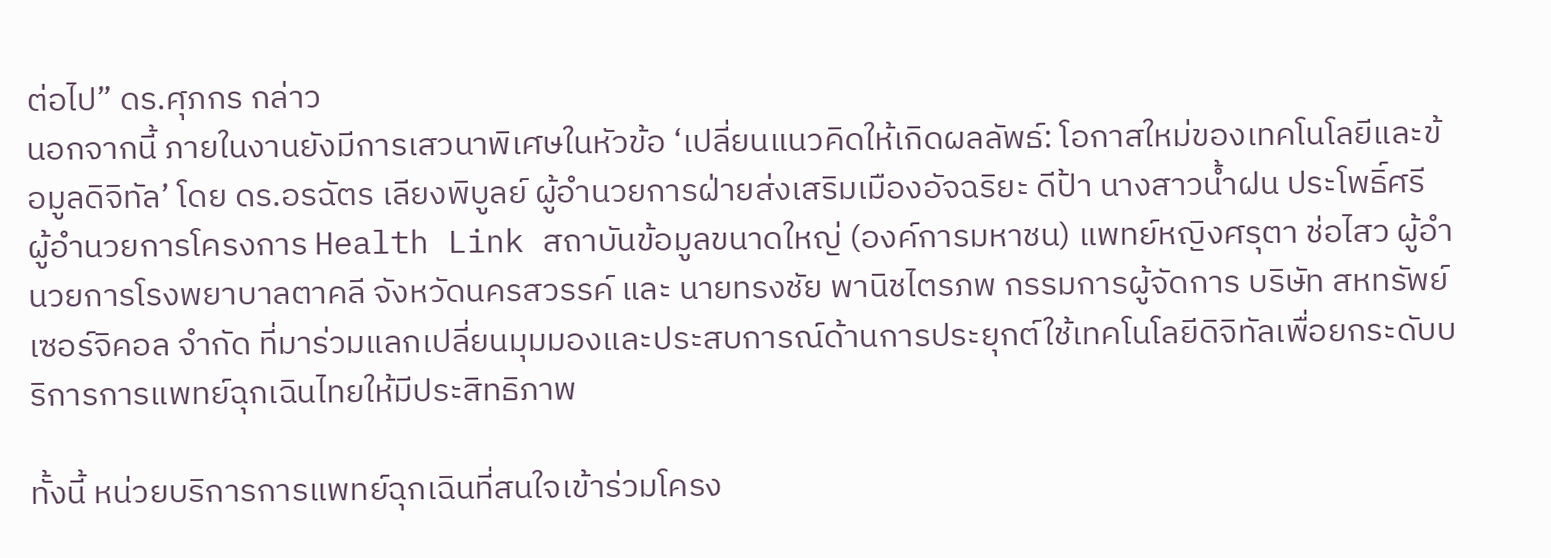ต่อไป” ดร.ศุภกร กล่าว
นอกจากนี้ ภายในงานยังมีการเสวนาพิเศษในหัวข้อ ‘เปลี่ยนแนวคิดให้เกิดผลลัพธ์: โอกาสใหม่ของเทคโนโลยีและข้อมูลดิจิทัล’ โดย ดร.อรฉัตร เลียงพิบูลย์ ผู้อำนวยการฝ่ายส่งเสริมเมืองอัจฉริยะ ดีป้า นางสาวน้ำฝน ประโพธิ์ศรี ผู้อำนวยการโครงการ Health Link สถาบันข้อมูลขนาดใหญ่ (องค์การมหาชน) แพทย์หญิงศรุตา ช่อไสว ผู้อำนวยการโรงพยาบาลตาคลี จังหวัดนครสวรรค์ และ นายทรงชัย พานิชไตรภพ กรรมการผู้จัดการ บริษัท สหทรัพย์ เซอร์จิคอล จำกัด ที่มาร่วมแลกเปลี่ยนมุมมองและประสบการณ์ด้านการประยุกต์ใช้เทคโนโลยีดิจิทัลเพื่อยกระดับบริการการแพทย์ฉุกเฉินไทยให้มีประสิทธิภาพ

ทั้งนี้ หน่วยบริการการแพทย์ฉุกเฉินที่สนใจเข้าร่วมโครง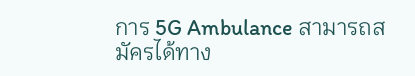การ 5G Ambulance สามารถสมัครได้ทาง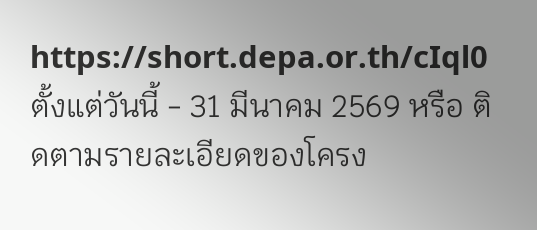https://short.depa.or.th/cIql0 ตั้งแต่วันนี้ - 31 มีนาคม 2569 หรือ ติดตามรายละเอียดของโครง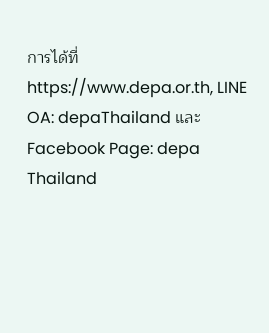การได้ที่ https://www.depa.or.th, LINE OA: depaThailand และ Facebook Page: depa Thailand